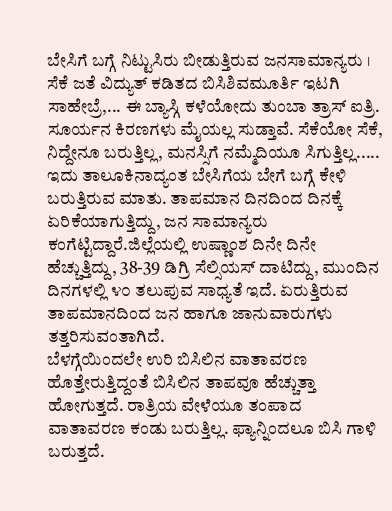ಬೇಸಿಗೆ ಬಗ್ಗೆ ನಿಟ್ಟುಸಿರು ಬೀಡುತ್ತಿರುವ ಜನಸಾಮಾನ್ಯರು । ಸೆಕೆ ಜತೆ ವಿದ್ಯುತ್ ಕಡಿತದ ಬಿಸಿಶಿವಮೂರ್ತಿ ಇಟಗಿ
ಸಾಹೇಬ್ರೆ,... ಈ ಬ್ಯಾಸ್ಗಿ ಕಳೆಯೋದು ತುಂಬಾ ತ್ರಾಸ್ ಐತ್ರಿ. ಸೂರ್ಯನ ಕಿರಣಗಳು ಮೈಯಲ್ಲ ಸುಡ್ತಾವೆ. ಸೆಕೆಯೋ ಸೆಕೆ, ನಿದ್ದೇನೂ ಬರುತ್ತಿಲ್ಲ, ಮನಸ್ಸಿಗೆ ನಮ್ಮೆದಿಯೂ ಸಿಗುತ್ತಿಲ್ಲ.....
ಇದು ತಾಲೂಕಿನಾದ್ಯಂತ ಬೇಸಿಗೆಯ ಬೇಗೆ ಬಗ್ಗೆ ಕೇಳಿ ಬರುತ್ತಿರುವ ಮಾತು. ತಾಪಮಾನ ದಿನದಿಂದ ದಿನಕ್ಕೆ ಏರಿಕೆಯಾಗುತ್ತಿದ್ದು, ಜನ ಸಾಮಾನ್ಯರು ಕಂಗೆಟ್ಟಿದ್ದಾರೆ.ಜಿಲ್ಲೆಯಲ್ಲಿ ಉಷ್ಣಾಂಶ ದಿನೇ ದಿನೇ ಹೆಚ್ಚುತ್ತಿದ್ದು, 38-39 ಡಿಗ್ರಿ ಸೆಲ್ಸಿಯಸ್ ದಾಟಿದ್ದು, ಮುಂದಿನ ದಿನಗಳಲ್ಲಿ ೪೦ ತಲುಪುವ ಸಾಧ್ಯತೆ ಇದೆ. ಏರುತ್ತಿರುವ ತಾಪಮಾನದಿಂದ ಜನ ಹಾಗೂ ಜಾನುವಾರುಗಳು ತತ್ತರಿಸುವಂತಾಗಿದೆ.
ಬೆಳಗ್ಗೆಯಿಂದಲೇ ಉರಿ ಬಿಸಿಲಿನ ವಾತಾವರಣ ಹೊತ್ತೇರುತ್ತಿದ್ದಂತೆ ಬಿಸಿಲಿನ ತಾಪವೂ ಹೆಚ್ಚುತ್ತಾ ಹೋಗುತ್ತದೆ. ರಾತ್ರಿಯ ವೇಳೆಯೂ ತಂಪಾದ ವಾತಾವರಣ ಕಂಡು ಬರುತ್ತಿಲ್ಲ. ಫ್ಯಾನ್ನಿಂದಲೂ ಬಿಸಿ ಗಾಳಿ ಬರುತ್ತದೆ.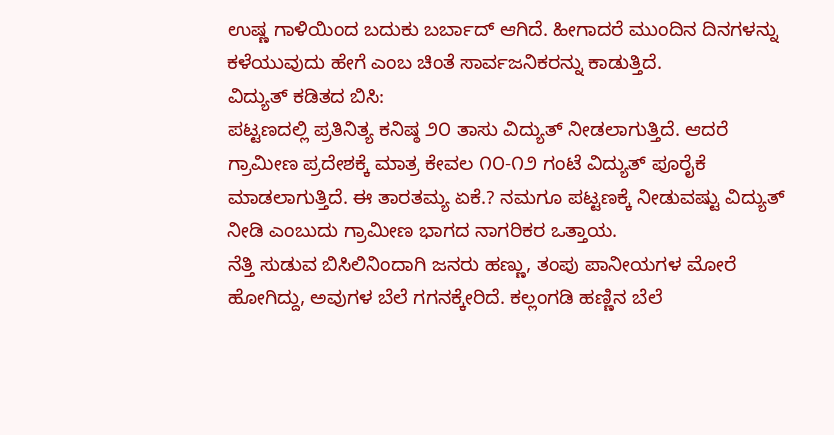ಉಷ್ಣ ಗಾಳಿಯಿಂದ ಬದುಕು ಬರ್ಬಾದ್ ಆಗಿದೆ. ಹೀಗಾದರೆ ಮುಂದಿನ ದಿನಗಳನ್ನು ಕಳೆಯುವುದು ಹೇಗೆ ಎಂಬ ಚಿಂತೆ ಸಾರ್ವಜನಿಕರನ್ನು ಕಾಡುತ್ತಿದೆ.
ವಿದ್ಯುತ್ ಕಡಿತದ ಬಿಸಿ:
ಪಟ್ಟಣದಲ್ಲಿ ಪ್ರತಿನಿತ್ಯ ಕನಿಷ್ಠ ೨೦ ತಾಸು ವಿದ್ಯುತ್ ನೀಡಲಾಗುತ್ತಿದೆ. ಆದರೆ ಗ್ರಾಮೀಣ ಪ್ರದೇಶಕ್ಕೆ ಮಾತ್ರ ಕೇವಲ ೧೦-೧೨ ಗಂಟೆ ವಿದ್ಯುತ್ ಪೂರೈಕೆ ಮಾಡಲಾಗುತ್ತಿದೆ. ಈ ತಾರತಮ್ಯ ಏಕೆ.? ನಮಗೂ ಪಟ್ಟಣಕ್ಕೆ ನೀಡುವಷ್ಟು ವಿದ್ಯುತ್ ನೀಡಿ ಎಂಬುದು ಗ್ರಾಮೀಣ ಭಾಗದ ನಾಗರಿಕರ ಒತ್ತಾಯ.
ನೆತ್ತಿ ಸುಡುವ ಬಿಸಿಲಿನಿಂದಾಗಿ ಜನರು ಹಣ್ಣು, ತಂಪು ಪಾನೀಯಗಳ ಮೋರೆ ಹೋಗಿದ್ದು, ಅವುಗಳ ಬೆಲೆ ಗಗನಕ್ಕೇರಿದೆ. ಕಲ್ಲಂಗಡಿ ಹಣ್ಣಿನ ಬೆಲೆ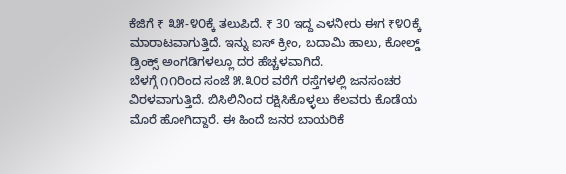ಕೆಜಿಗೆ ₹ ೩೫-೪೦ಕ್ಕೆ ತಲುಪಿದೆ. ₹ 30 ಇದ್ದ ಎಳನೀರು ಈಗ ₹೪೦ಕ್ಕೆ ಮಾರಾಟವಾಗುತ್ತಿದೆ. ಇನ್ನು ಐಸ್ ಕ್ರೀಂ, ಬದಾಮಿ ಹಾಲು, ಕೋಲ್ಡ್ ಡ್ರಿಂಕ್ಸ್ ಅಂಗಡಿಗಳಲ್ಲೂ ದರ ಹೆಚ್ಚಳವಾಗಿದೆ.
ಬೆಳಗ್ಗೆ ೧೧ರಿಂದ ಸಂಜೆ ೫.೩೦ರ ವರೆಗೆ ರಸ್ತೆಗಳಲ್ಲಿ ಜನಸಂಚರ ವಿರಳವಾಗುತ್ತಿದೆ. ಬಿಸಿಲಿನಿಂದ ರಕ್ಷಿಸಿಕೊಳ್ಳಲು ಕೆಲವರು ಕೊಡೆಯ ಮೊರೆ ಹೋಗಿದ್ದಾರೆ. ಈ ಹಿಂದೆ ಜನರ ಬಾಯರಿಕೆ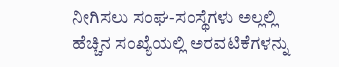ನೀಗಿಸಲು ಸಂಘ-ಸಂಸ್ಥೆಗಳು ಅಲ್ಲಲ್ಲಿ ಹೆಚ್ಚಿನ ಸಂಖ್ಯೆಯಲ್ಲಿ ಅರವಟಿಕೆಗಳನ್ನು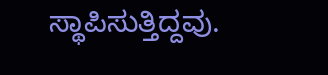ಸ್ಥಾಪಿಸುತ್ತಿದ್ದವು.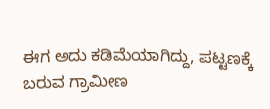ಈಗ ಅದು ಕಡಿಮೆಯಾಗಿದ್ದು, ಪಟ್ಟಣಕ್ಕೆ ಬರುವ ಗ್ರಾಮೀಣ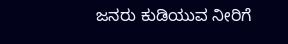ಜನರು ಕುಡಿಯುವ ನೀರಿಗೆ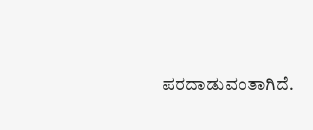ಪರದಾಡುವಂತಾಗಿದೆ.